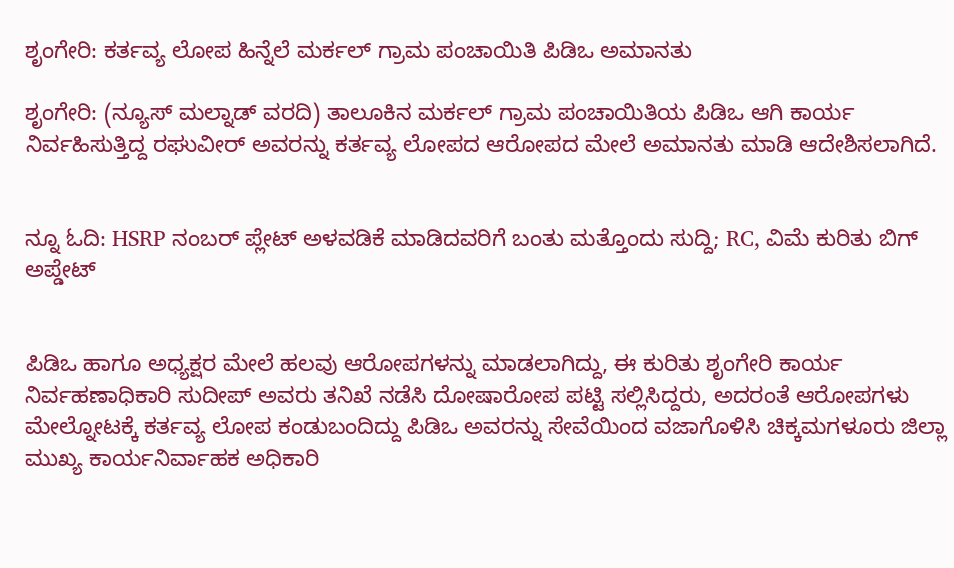ಶೃಂಗೇರಿ: ಕರ್ತವ್ಯ ಲೋಪ ಹಿನ್ನೆಲೆ ಮರ್ಕಲ್ ಗ್ರಾಮ ಪಂಚಾಯಿತಿ ಪಿಡಿಒ ಅಮಾನತು

ಶೃಂಗೇರಿ: (ನ್ಯೂಸ್ ಮಲ್ನಾಡ್ ವರದಿ) ತಾಲೂಕಿನ ಮರ್ಕಲ್ ಗ್ರಾಮ ಪಂಚಾಯಿತಿಯ ಪಿಡಿಒ ಆಗಿ ಕಾರ್ಯ ನಿರ್ವಹಿಸುತ್ತಿದ್ದ ರಘುವೀರ್ ಅವರನ್ನು ಕರ್ತವ್ಯ ಲೋಪದ ಆರೋಪದ ಮೇಲೆ ಅಮಾನತು ಮಾಡಿ ಆದೇಶಿಸಲಾಗಿದೆ.


ನ್ನೂ ಓದಿ: HSRP ನಂಬರ್‌ ಪ್ಲೇಟ್‌ ಅಳವಡಿಕೆ ಮಾಡಿದವರಿಗೆ ಬಂತು ಮತ್ತೊಂದು ಸುದ್ದಿ; RC, ವಿಮೆ ಕುರಿತು ಬಿಗ್‌ ಅಪ್ಡೇಟ್


ಪಿಡಿಒ ಹಾಗೂ ಅಧ್ಯಕ್ಷರ ಮೇಲೆ ಹಲವು ಆರೋಪಗಳನ್ನು ಮಾಡಲಾಗಿದ್ದು, ಈ ಕುರಿತು ಶೃಂಗೇರಿ ಕಾರ್ಯ ನಿರ್ವಹಣಾಧಿಕಾರಿ ಸುದೀಪ್ ಅವರು ತನಿಖೆ ನಡೆಸಿ ದೋಷಾರೋಪ ಪಟ್ಟಿ ಸಲ್ಲಿಸಿದ್ದರು, ಅದರಂತೆ ಆರೋಪಗಳು ಮೇಲ್ನೋಟಕ್ಕೆ ಕರ್ತವ್ಯ ಲೋಪ ಕಂಡುಬಂದಿದ್ದು ಪಿಡಿಒ ಅವರನ್ನು ಸೇವೆಯಿಂದ ವಜಾಗೊಳಿಸಿ ಚಿಕ್ಕಮಗಳೂರು ಜಿಲ್ಲಾ ಮುಖ್ಯ ಕಾರ್ಯನಿರ್ವಾಹಕ ಅಧಿಕಾರಿ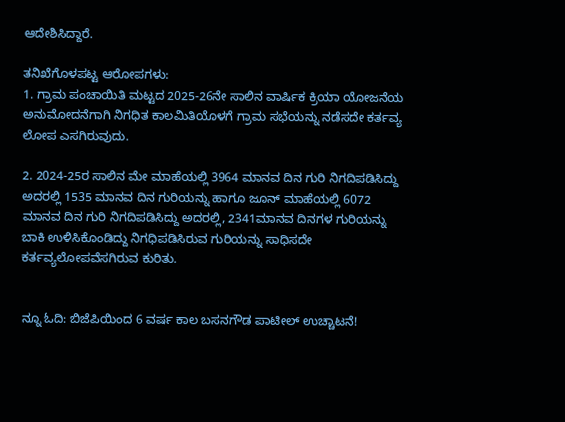ಆದೇಶಿಸಿದ್ದಾರೆ.

ತನಿಖೆಗೊಳಪಟ್ಟ ಆರೋಪಗಳು:
1. ಗ್ರಾಮ ಪಂಚಾಯಿತಿ ಮಟ್ಟದ 2025-26ನೇ ಸಾಲಿನ ವಾರ್ಷಿಕ ಕ್ರಿಯಾ ಯೋಜನೆಯ ಅನುಮೋದನೆಗಾಗಿ ನಿಗಧಿತ ಕಾಲಮಿತಿಯೊಳಗೆ ಗ್ರಾಮ ಸಭೆಯನ್ನು ನಡೆಸದೇ ಕರ್ತವ್ಯ ಲೋಪ ಎಸಗಿರುವುದು.

2. 2024-25ರ ಸಾಲಿನ ಮೇ ಮಾಹೆಯಲ್ಲಿ 3964 ಮಾನವ ದಿನ ಗುರಿ ನಿಗದಿಪಡಿಸಿದ್ದು ಅದರಲ್ಲಿ 1535 ಮಾನವ ದಿನ ಗುರಿಯನ್ನು ಹಾಗೂ ಜೂನ್ ಮಾಹೆಯಲ್ಲಿ 6072 ಮಾನವ ದಿನ ಗುರಿ ನಿಗದಿಪಡಿಸಿದ್ದು ಅದರಲ್ಲಿ, 2341ಮಾನವ ದಿನಗಳ ಗುರಿಯನ್ನು ಬಾಕಿ ಉಳಿಸಿಕೊಂಡಿದ್ದು ನಿಗಧಿಪಡಿಸಿರುವ ಗುರಿಯನ್ನು ಸಾಧಿಸದೇ ಕರ್ತವ್ಯಲೋಪವೆಸಗಿರುವ ಕುರಿತು.


ನ್ನೂ ಓದಿ: ಬಿಜೆಪಿಯಿಂದ 6 ವರ್ಷ ಕಾಲ ಬಸನಗೌಡ ಪಾಟೀಲ್ ಉಚ್ಚಾಟನೆ!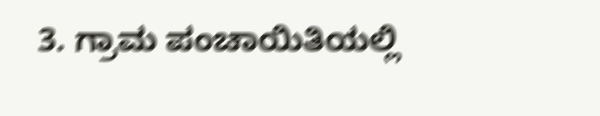3. ಗ್ರಾಮ ಪಂಚಾಯಿತಿಯಲ್ಲಿ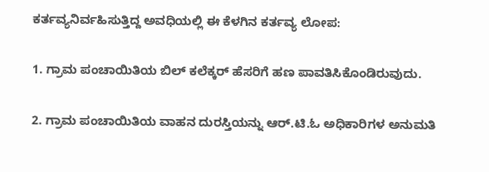ಕರ್ತವ್ಯನಿರ್ವಹಿಸುತ್ತಿದ್ದ ಅವಧಿಯಲ್ಲಿ ಈ ಕೆಳಗಿನ ಕರ್ತವ್ಯ ಲೋಪ:

1. ಗ್ರಾಮ ಪಂಚಾಯಿತಿಯ ಬಿಲ್ ಕಲೆಕ್ಕರ್ ಹೆಸರಿಗೆ ಹಣ ಪಾವತಿಸಿಕೊಂಡಿರುವುದು.

2. ಗ್ರಾಮ ಪಂಚಾಯಿತಿಯ ವಾಹನ ದುರಸ್ತಿಯನ್ನು ಆರ್.ಟಿ.ಓ ಅಧಿಕಾರಿಗಳ ಅನುಮತಿ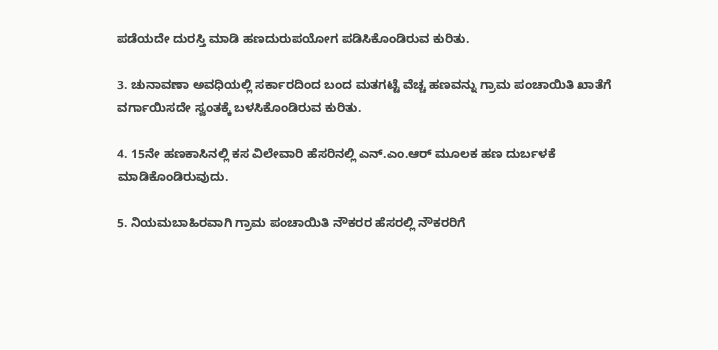ಪಡೆಯದೇ ದುರಸ್ತಿ ಮಾಡಿ ಹಣದುರುಪಯೋಗ ಪಡಿಸಿಕೊಂಡಿರುವ ಕುರಿತು.

3. ಚುನಾವಣಾ ಅವಧಿಯಲ್ಲಿ ಸರ್ಕಾರದಿಂದ ಬಂದ ಮತಗಟ್ಟೆ ವೆಚ್ಚ ಹಣವನ್ನು ಗ್ರಾಮ ಪಂಚಾಯಿತಿ ಖಾತೆಗೆ ವರ್ಗಾಯಿಸದೇ ಸ್ವಂತಕ್ಕೆ ಬಳಸಿಕೊಂಡಿರುವ ಕುರಿತು.

4. 15ನೇ ಹಣಕಾಸಿನಲ್ಲಿ ಕಸ ವಿಲೇವಾರಿ ಹೆಸರಿನಲ್ಲಿ ಎನ್.ಎಂ.ಆರ್ ಮೂಲಕ ಹಣ ದುರ್ಬಳಕೆ ಮಾಡಿಕೊಂಡಿರುವುದು.

5. ನಿಯಮಬಾಹಿರವಾಗಿ ಗ್ರಾಮ ಪಂಚಾಯಿತಿ ನೌಕರರ ಹೆಸರಲ್ಲಿ ನೌಕರರಿಗೆ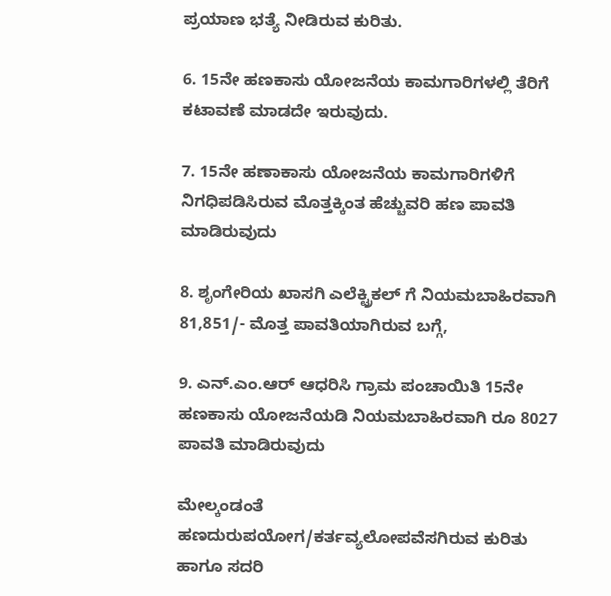ಪ್ರಯಾಣ ಭತ್ಯೆ ನೀಡಿರುವ ಕುರಿತು.

6. 15ನೇ ಹಣಕಾಸು ಯೋಜನೆಯ ಕಾಮಗಾರಿಗಳಲ್ಲಿ ತೆರಿಗೆ ಕಟಾವಣೆ ಮಾಡದೇ ಇರುವುದು.

7. 15ನೇ ಹಣಾಕಾಸು ಯೋಜನೆಯ ಕಾಮಗಾರಿಗಳಿಗೆ ನಿಗಧಿಪಡಿಸಿರುವ ಮೊತ್ತಕ್ಕಿಂತ ಹೆಚ್ಚುವರಿ ಹಣ ಪಾವತಿ ಮಾಡಿರುವುದು

8. ಶೃಂಗೇರಿಯ ಖಾಸಗಿ ಎಲೆಕ್ಟ್ರಿಕಲ್ ಗೆ ನಿಯಮಬಾಹಿರವಾಗಿ 81,851/- ಮೊತ್ತ ಪಾವತಿಯಾಗಿರುವ ಬಗ್ಗೆ,

9. ಎನ್.ಎಂ.ಆರ್ ಆಧರಿಸಿ ಗ್ರಾಮ ಪಂಚಾಯಿತಿ 15ನೇ ಹಣಕಾಸು ಯೋಜನೆಯಡಿ ನಿಯಮಬಾಹಿರವಾಗಿ ರೂ 8027 ಪಾವತಿ ಮಾಡಿರುವುದು

ಮೇಲ್ಕಂಡಂತೆ ಹಣದುರುಪಯೋಗ/ಕರ್ತವ್ಯಲೋಪವೆಸಗಿರುವ ಕುರಿತು ಹಾಗೂ ಸದರಿ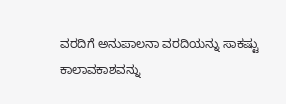ವರದಿಗೆ ಅನುಪಾಲನಾ ವರದಿಯನ್ನು ಸಾಕಷ್ಟು ಕಾಲಾವಕಾಶವನ್ನು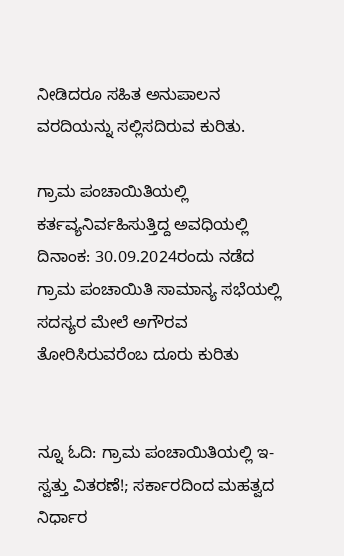ನೀಡಿದರೂ ಸಹಿತ ಅನುಪಾಲನ ವರದಿಯನ್ನು ಸಲ್ಲಿಸದಿರುವ ಕುರಿತು.

ಗ್ರಾಮ ಪಂಚಾಯಿತಿಯಲ್ಲಿ ಕರ್ತವ್ಯನಿರ್ವಹಿಸುತ್ತಿದ್ದ ಅವಧಿಯಲ್ಲಿ ದಿನಾಂಕ: 30.09.2024ರಂದು ನಡೆದ ಗ್ರಾಮ ಪಂಚಾಯಿತಿ ಸಾಮಾನ್ಯ ಸಭೆಯಲ್ಲಿ ಸದಸ್ಯರ ಮೇಲೆ ಅಗೌರವ ತೋರಿಸಿರುವರೆಂಬ ದೂರು ಕುರಿತು


ನ್ನೂ ಓದಿ: ಗ್ರಾಮ ಪಂಚಾಯಿತಿಯಲ್ಲಿ ಇ-ಸ್ವತ್ತು ವಿತರಣೆ!; ಸರ್ಕಾರದಿಂದ ಮಹತ್ವದ ನಿರ್ಧಾರ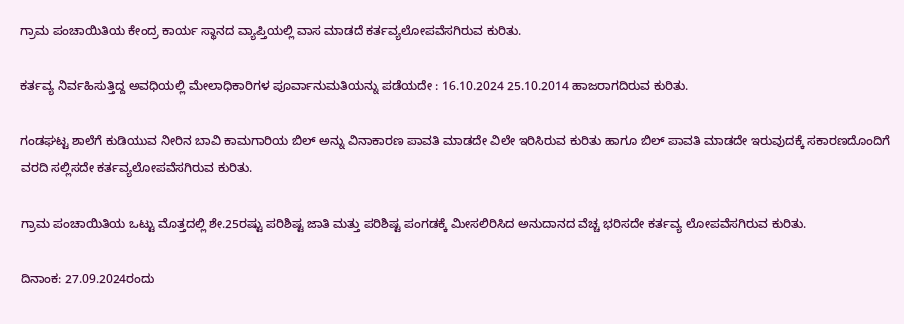ಗ್ರಾಮ ಪಂಚಾಯಿತಿಯ ಕೇಂದ್ರ ಕಾರ್ಯ ಸ್ಥಾನದ ವ್ಯಾಪ್ತಿಯಲ್ಲಿ ವಾಸ ಮಾಡದೆ ಕರ್ತವ್ಯಲೋಪವೆಸಗಿರುವ ಕುರಿತು.

ಕರ್ತವ್ಯ ನಿರ್ವಹಿಸುತ್ತಿದ್ದ ಅವಧಿಯಲ್ಲಿ ಮೇಲಾಧಿಕಾರಿಗಳ ಪೂರ್ವಾನುಮತಿಯನ್ನು ಪಡೆಯದೇ : 16.10.2024 25.10.2014 ಹಾಜರಾಗದಿರುವ ಕುರಿತು.

ಗಂಡಘಟ್ಟ ಶಾಲೆಗೆ ಕುಡಿಯುವ ನೀರಿನ ಬಾವಿ ಕಾಮಗಾರಿಯ ಬಿಲ್ ಅನ್ನು ವಿನಾಕಾರಣ ಪಾವತಿ ಮಾಡದೇ ವಿಲೇ ಇರಿಸಿರುವ ಕುರಿತು ಹಾಗೂ ಬಿಲ್ ಪಾವತಿ ಮಾಡದೇ ಇರುವುದಕ್ಕೆ ಸಕಾರಣದೊಂದಿಗೆ ವರದಿ ಸಲ್ಲಿಸದೇ ಕರ್ತವ್ಯಲೋಪವೆಸಗಿರುವ ಕುರಿತು.

ಗ್ರಾಮ ಪಂಚಾಯಿತಿಯ ಒಟ್ಟು ಮೊತ್ತದಲ್ಲಿ ಶೇ.25ರಷ್ಟು ಪರಿಶಿಷ್ಟ ಜಾತಿ ಮತ್ತು ಪರಿಶಿಷ್ಟ ಪಂಗಡಕ್ಕೆ ಮೀಸಲಿರಿಸಿದ ಅನುದಾನದ ವೆಚ್ಚ ಭರಿಸದೇ ಕರ್ತವ್ಯ ಲೋಪವೆಸಗಿರುವ ಕುರಿತು.

ದಿನಾಂಕ: 27.09.2024ರಂದು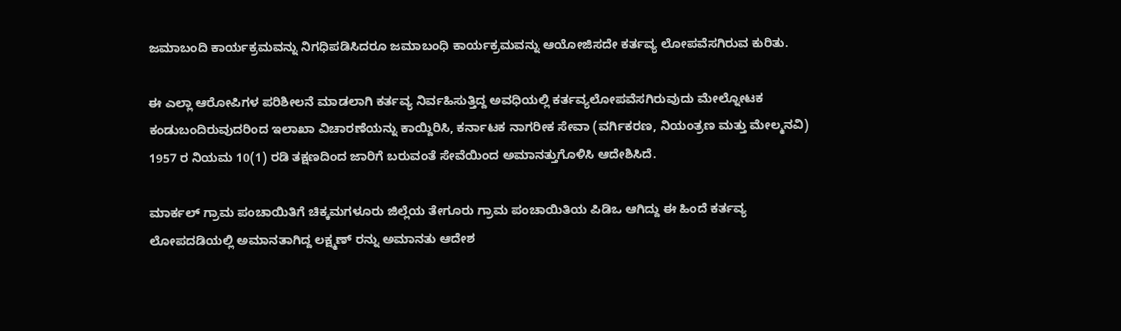ಜಮಾಬಂದಿ ಕಾರ್ಯಕ್ರಮವನ್ನು ನಿಗಧಿಪಡಿಸಿದರೂ ಜಮಾಬಂಧಿ ಕಾರ್ಯಕ್ರಮವನ್ನು ಆಯೋಜಿಸದೇ ಕರ್ತವ್ಯ ಲೋಪವೆಸಗಿರುವ ಕುರಿತು.

ಈ ಎಲ್ಲಾ ಆರೋಪಿಗಳ ಪರಿಶೀಲನೆ ಮಾಡಲಾಗಿ ಕರ್ತವ್ಯ ನಿರ್ವಹಿಸುತ್ತಿದ್ದ ಅವಧಿಯಲ್ಲಿ ಕರ್ತವ್ಯಲೋಪವೆಸಗಿರುವುದು ಮೇಲ್ನೋಟಕ ಕಂಡುಬಂದಿರುವುದರಿಂದ ಇಲಾಖಾ ವಿಚಾರಣೆಯನ್ನು ಕಾಯ್ದಿರಿಸಿ, ಕರ್ನಾಟಕ ನಾಗರೀಕ ಸೇವಾ (ವರ್ಗಿಕರಣ, ನಿಯಂತ್ರಣ ಮತ್ತು ಮೇಲ್ಮನವಿ) 1957 ರ ನಿಯಮ 10(1) ರಡಿ ತಕ್ಷಣದಿಂದ ಜಾರಿಗೆ ಬರುವಂತೆ ಸೇವೆಯಿಂದ ಅಮಾನತ್ತುಗೊಳಿಸಿ ಆದೇಶಿಸಿದೆ.

ಮಾರ್ಕಲ್ ಗ್ರಾಮ ಪಂಚಾಯಿತಿಗೆ ಚಿಕ್ಕಮಗಳೂರು ಜಿಲ್ಲೆಯ ತೇಗೂರು ಗ್ರಾಮ ಪಂಚಾಯಿತಿಯ ಪಿಡಿಒ ಆಗಿದ್ದು ಈ ಹಿಂದೆ ಕರ್ತವ್ಯ ಲೋಪದಡಿಯಲ್ಲಿ ಅಮಾನತಾಗಿದ್ದ ಲಕ್ಷ್ಮಣ್ ರನ್ನು ಅಮಾನತು ಆದೇಶ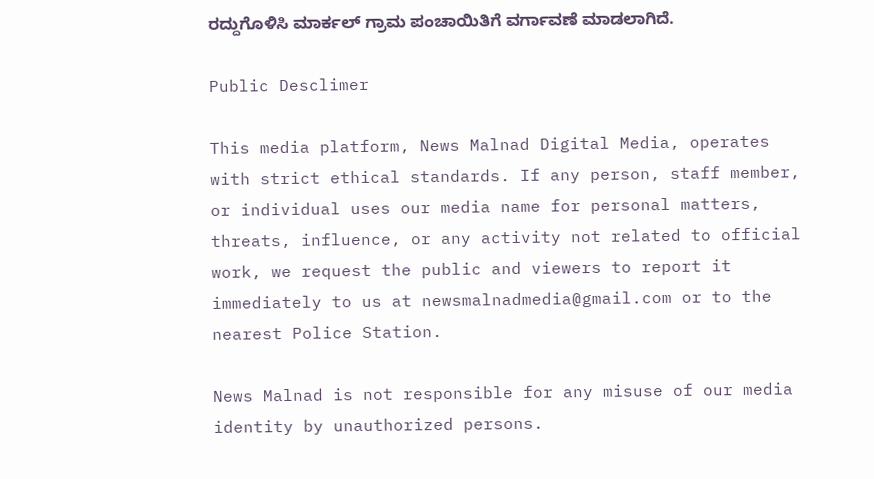ರದ್ದುಗೊಳಿಸಿ ಮಾರ್ಕಲ್ ಗ್ರಾಮ ಪಂಚಾಯಿತಿಗೆ ವರ್ಗಾವಣೆ ಮಾಡಲಾಗಿದೆ.

Public Desclimer

This media platform, News Malnad Digital Media, operates with strict ethical standards. If any person, staff member, or individual uses our media name for personal matters, threats, influence, or any activity not related to official work, we request the public and viewers to report it immediately to us at newsmalnadmedia@gmail.com or to the nearest Police Station.

News Malnad is not responsible for any misuse of our media identity by unauthorized persons.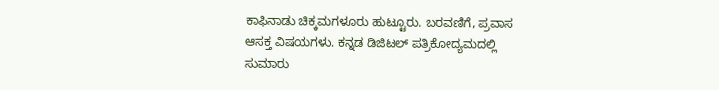ಕಾಫಿನಾಡು ಚಿಕ್ಕಮಗಳೂರು ಹುಟ್ಟೂರು. ಬರವಣಿಗೆ, ಪ್ರವಾಸ ಆಸಕ್ತ ವಿಷಯಗಳು. ಕನ್ನಡ ಡಿಜಿಟಲ್ ಪತ್ರಿಕೋದ್ಯಮದಲ್ಲಿ ಸುಮಾರು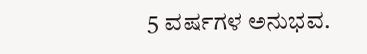5 ವರ್ಷಗಳ ಅನುಭವ.